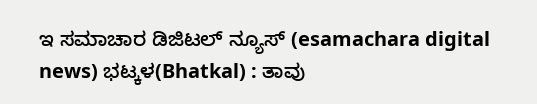ಇ ಸಮಾಚಾರ ಡಿಜಿಟಲ್ ನ್ಯೂಸ್ (esamachara digital news) ಭಟ್ಕಳ(Bhatkal) : ತಾವು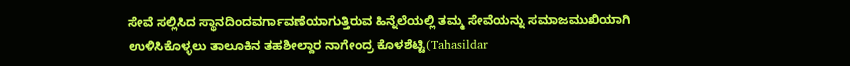ಸೇವೆ ಸಲ್ಲಿಸಿದ ಸ್ಥಾನದಿಂದವರ್ಗಾವಣೆಯಾಗುತ್ತಿರುವ ಹಿನ್ನೆಲೆಯಲ್ಲಿ ತಮ್ಮ ಸೇವೆಯನ್ನು ಸಮಾಜಮುಖಿಯಾಗಿ ಉಳಿಸಿಕೊಳ್ಳಲು ತಾಲೂಕಿನ ತಹಶೀಲ್ದಾರ ನಾಗೇಂದ್ರ ಕೊಳಶೆಟ್ಟಿ(Tahasildar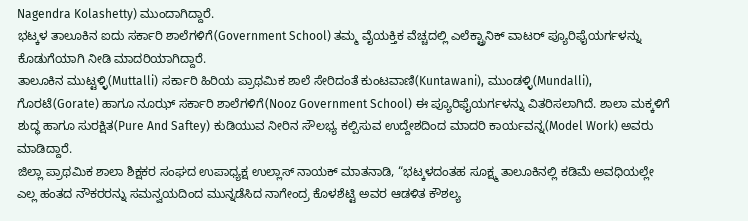Nagendra Kolashetty) ಮುಂದಾಗಿದ್ದಾರೆ.
ಭಟ್ಕಳ ತಾಲೂಕಿನ ಐದು ಸರ್ಕಾರಿ ಶಾಲೆಗಳಿಗೆ(Government School) ತಮ್ಮ ವೈಯಕ್ತಿಕ ವೆಚ್ಚದಲ್ಲಿ ಎಲೆಕ್ಟ್ರಾನಿಕ್ ವಾಟರ್ ಪ್ಯೂರಿಫೈಯರ್ಗಳನ್ನು ಕೊಡುಗೆಯಾಗಿ ನೀಡಿ ಮಾದರಿಯಾಗಿದ್ದಾರೆ.
ತಾಲೂಕಿನ ಮುಟ್ಟಳ್ಳಿ(Muttalli) ಸರ್ಕಾರಿ ಹಿರಿಯ ಪ್ರಾಥಮಿಕ ಶಾಲೆ ಸೇರಿದಂತೆ ಕುಂಟವಾಣಿ(Kuntawani), ಮುಂಡಳ್ಳಿ(Mundalli), ಗೊರಟೆ(Gorate) ಹಾಗೂ ನೂಝ್ ಸರ್ಕಾರಿ ಶಾಲೆಗಳಿಗೆ(Nooz Government School) ಈ ಪ್ಯೂರಿಫೈಯರ್ಗಳನ್ನು ವಿತರಿಸಲಾಗಿದೆ. ಶಾಲಾ ಮಕ್ಕಳಿಗೆ ಶುದ್ಧ ಹಾಗೂ ಸುರಕ್ಷಿತ(Pure And Saftey) ಕುಡಿಯುವ ನೀರಿನ ಸೌಲಭ್ಯ ಕಲ್ಪಿಸುವ ಉದ್ದೇಶದಿಂದ ಮಾದರಿ ಕಾರ್ಯವನ್ನ(Model Work) ಅವರು ಮಾಡಿದ್ದಾರೆ.
ಜಿಲ್ಲಾ ಪ್ರಾಥಮಿಕ ಶಾಲಾ ಶಿಕ್ಷಕರ ಸಂಘದ ಉಪಾಧ್ಯಕ್ಷ ಉಲ್ಲಾಸ್ ನಾಯಕ್ ಮಾತನಾಡಿ, “ಭಟ್ಕಳದಂತಹ ಸೂಕ್ಷ್ಮ ತಾಲೂಕಿನಲ್ಲಿ ಕಡಿಮೆ ಅವಧಿಯಲ್ಲೇ ಎಲ್ಲ ಹಂತದ ನೌಕರರನ್ನು ಸಮನ್ವಯದಿಂದ ಮುನ್ನಡೆಸಿದ ನಾಗೇಂದ್ರ ಕೊಳಶೆಟ್ಟಿ ಅವರ ಆಡಳಿತ ಕೌಶಲ್ಯ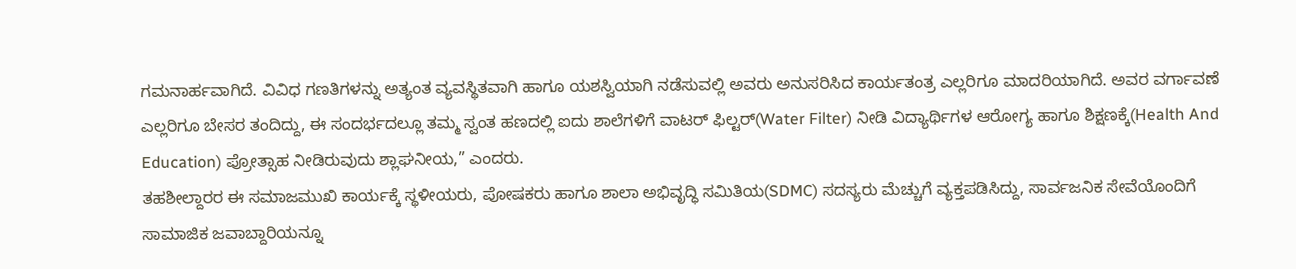ಗಮನಾರ್ಹವಾಗಿದೆ. ವಿವಿಧ ಗಣತಿಗಳನ್ನು ಅತ್ಯಂತ ವ್ಯವಸ್ಥಿತವಾಗಿ ಹಾಗೂ ಯಶಸ್ವಿಯಾಗಿ ನಡೆಸುವಲ್ಲಿ ಅವರು ಅನುಸರಿಸಿದ ಕಾರ್ಯತಂತ್ರ ಎಲ್ಲರಿಗೂ ಮಾದರಿಯಾಗಿದೆ. ಅವರ ವರ್ಗಾವಣೆ ಎಲ್ಲರಿಗೂ ಬೇಸರ ತಂದಿದ್ದು, ಈ ಸಂದರ್ಭದಲ್ಲೂ ತಮ್ಮ ಸ್ವಂತ ಹಣದಲ್ಲಿ ಐದು ಶಾಲೆಗಳಿಗೆ ವಾಟರ್ ಫಿಲ್ಟರ್(Water Filter) ನೀಡಿ ವಿದ್ಯಾರ್ಥಿಗಳ ಆರೋಗ್ಯ ಹಾಗೂ ಶಿಕ್ಷಣಕ್ಕೆ(Health And Education) ಪ್ರೋತ್ಸಾಹ ನೀಡಿರುವುದು ಶ್ಲಾಘನೀಯ,” ಎಂದರು.
ತಹಶೀಲ್ದಾರರ ಈ ಸಮಾಜಮುಖಿ ಕಾರ್ಯಕ್ಕೆ ಸ್ಥಳೀಯರು, ಪೋಷಕರು ಹಾಗೂ ಶಾಲಾ ಅಭಿವೃದ್ಧಿ ಸಮಿತಿಯ(SDMC) ಸದಸ್ಯರು ಮೆಚ್ಚುಗೆ ವ್ಯಕ್ತಪಡಿಸಿದ್ದು, ಸಾರ್ವಜನಿಕ ಸೇವೆಯೊಂದಿಗೆ ಸಾಮಾಜಿಕ ಜವಾಬ್ದಾರಿಯನ್ನೂ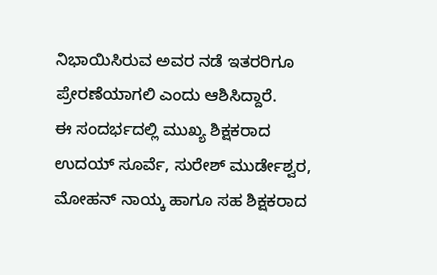ನಿಭಾಯಿಸಿರುವ ಅವರ ನಡೆ ಇತರರಿಗೂ ಪ್ರೇರಣೆಯಾಗಲಿ ಎಂದು ಆಶಿಸಿದ್ದಾರೆ.
ಈ ಸಂದರ್ಭದಲ್ಲಿ ಮುಖ್ಯ ಶಿಕ್ಷಕರಾದ ಉದಯ್ ಸೂರ್ವೆ, ಸುರೇಶ್ ಮುರ್ಡೇಶ್ವರ, ಮೋಹನ್ ನಾಯ್ಕ ಹಾಗೂ ಸಹ ಶಿಕ್ಷಕರಾದ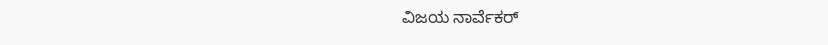ವಿಜಯ ನಾರ್ವೆಕರ್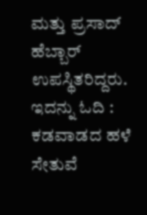ಮತ್ತು ಪ್ರಸಾದ್ ಹೆಬ್ಬಾರ್ ಉಪಸ್ಥಿತರಿದ್ದರು.
ಇದನ್ನು ಓದಿ : ಕಡವಾಡದ ಹಳೆ ಸೇತುವೆ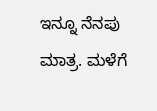ಇನ್ನೂ ನೆನಪು ಮಾತ್ರ. ಮಳೆಗೆ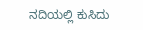ನದಿಯಲ್ಲಿ ಕುಸಿದು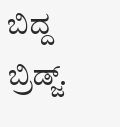ಬಿದ್ದ ಬ್ರಿಡ್ಜ್.